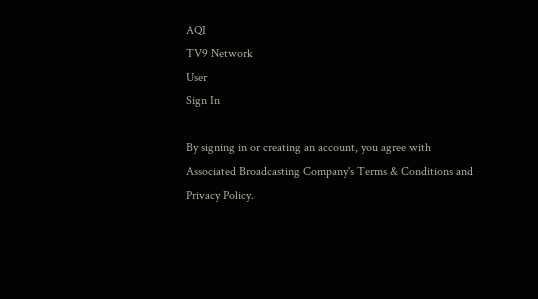AQI
TV9 Network
User
Sign In

By signing in or creating an account, you agree with Associated Broadcasting Company's Terms & Conditions and Privacy Policy.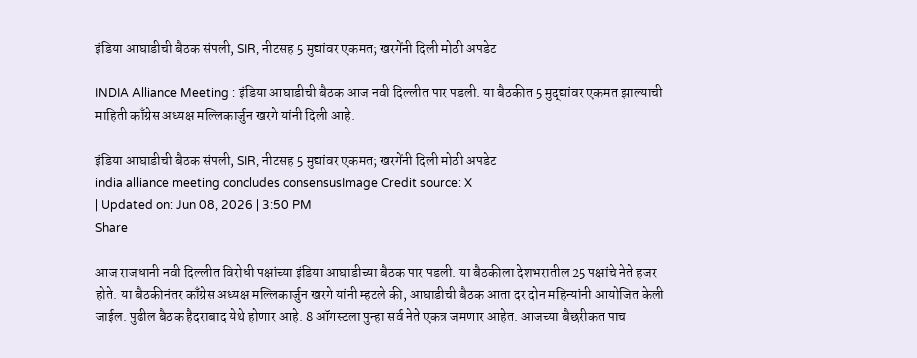इंडिया आघाडीची बैठक संपली, SIR, नीटसह 5 मुद्यांवर एकमत; खरगेंनी दिली मोठी अपडेट

INDIA Alliance Meeting : इंडिया आघाडीची बैठक आज नवी दिल्लीत पार पडली. या बैठकीत 5 मुद्द्यांवर एकमत झाल्याची माहिती काँग्रेस अध्यक्ष मल्लिकार्जुन खरगे यांनी दिली आहे.

इंडिया आघाडीची बैठक संपली, SIR, नीटसह 5 मुद्यांवर एकमत; खरगेंनी दिली मोठी अपडेट
india alliance meeting concludes consensusImage Credit source: X
| Updated on: Jun 08, 2026 | 3:50 PM
Share

आज राजधानी नवी दिल्लीत विरोधी पक्षांच्या इंडिया आघाडीच्या बैठक पार पडली. या बैठकीला देशभरातील 25 पक्षांचे नेते हजर होते. या बैठकीनंतर काँग्रेस अध्यक्ष मल्लिकार्जुन खरगे यांनी म्हटले की, आघाडीची बैठक आता दर दोन महिन्यांनी आयोजित केली जाईल. पुढील बैठक हैदराबाद येथे होणार आहे. 8 ऑगस्टला पुन्हा सर्व नेते एकत्र जमणार आहेत. आजच्या बैछरीकत पाच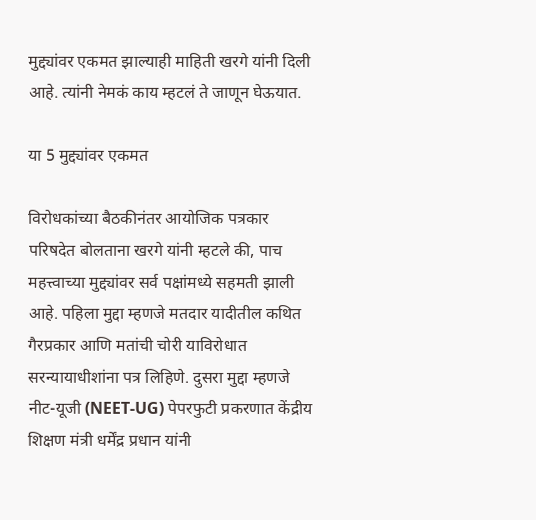मुद्द्यांवर एकमत झाल्याही माहिती खरगे यांनी दिली आहे. त्यांनी नेमकं काय म्हटलं ते जाणून घेऊयात.

या 5 मुद्द्यांवर एकमत

विरोधकांच्या बैठकीनंतर आयोजिक पत्रकार परिषदेत बोलताना खरगे यांनी म्हटले की, पाच महत्त्वाच्या मुद्द्यांवर सर्व पक्षांमध्ये सहमती झाली आहे. पहिला मुद्दा म्हणजे मतदार यादीतील कथित गैरप्रकार आणि मतांची चोरी याविरोधात सरन्यायाधीशांना पत्र लिहिणे. दुसरा मुद्दा म्हणजे नीट-यूजी (NEET-UG) पेपरफुटी प्रकरणात केंद्रीय शिक्षण मंत्री धर्मेंद्र प्रधान यांनी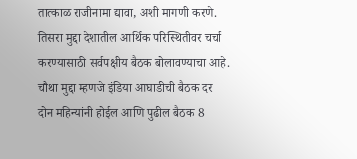तात्काळ राजीनामा द्यावा, अशी मागणी करणे. तिसरा मुद्दा देशातील आर्थिक परिस्थितीवर चर्चा करण्यासाठी सर्वपक्षीय बैठक बोलावण्याचा आहे. चौथा मुद्दा म्हणजे इंडिया आघाडीची बैठक दर दोन महिन्यांनी होईल आणि पुढील बैठक 8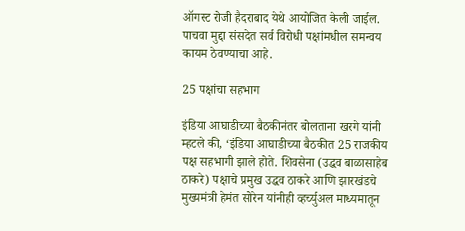ऑगस्ट रोजी हैदराबाद येथे आयोजित केली जाईल. पाचवा मुद्दा संसदेत सर्व विरोधी पक्षांमधील समन्वय कायम ठेवण्याचा आहे.

25 पक्षांचा सहभाग

इंडिया आघाडीच्या बैठकीनंतर बोलताना खरगे यांनी म्हटले की, ‘इंडिया आघाडीच्या बैठकीत 25 राजकीय पक्ष सहभागी झाले होते. शिवसेना (उद्धव बाळासाहेब ठाकरे) पक्षाचे प्रमुख उद्धव ठाकरे आणि झारखंडचे मुख्यमंत्री हेमंत सोरेन यांनीही व्हर्च्युअल माध्यमातून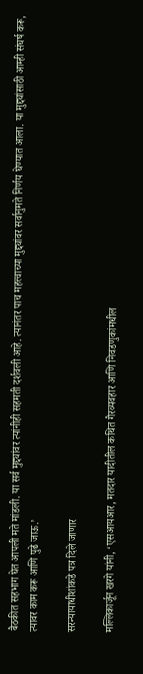बैठकीत सहभाग घेत आपली मते मांडली. या सर्व मुद्द्यांवर त्यांनीही सहमती दर्शवली आहे. त्यानंतर पाच महत्त्वाच्या मुद्द्यांवर सर्वानुमते निर्णय घेण्यात आला. या मुद्द्यांसाठी आम्ही संघर्ष करू, त्यावर काम करू आणि पुढे जाऊ.’

सरन्यायाधीशांकडे पत्र दिले जाणार

मल्लिकार्जून खरगे यांनी, ‘एसआयआर, मतदार यादीतील कथित गैरव्यवहार आणि निवडणुकांमधील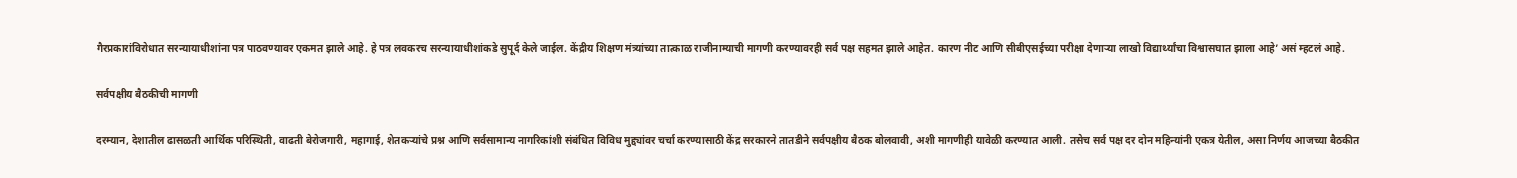गैरप्रकारांविरोधात सरन्यायाधीशांना पत्र पाठवण्यावर एकमत झाले आहे. हे पत्र लवकरच सरन्यायाधीशांकडे सुपूर्द केले जाईल. केंद्रीय शिक्षण मंत्र्यांच्या तात्काळ राजीनाम्याची मागणी करण्यावरही सर्व पक्ष सहमत झाले आहेत. कारण नीट आणि सीबीएसईच्या परीक्षा देणाऱ्या लाखो विद्यार्थ्यांचा विश्वासघात झाला आहे’ असं म्हटलं आहे.

सर्वपक्षीय बैठकीची मागणी

दरम्यान, देशातील ढासळती आर्थिक परिस्थिती, वाढती बेरोजगारी, महागाई, शेतकऱ्यांचे प्रश्न आणि सर्वसामान्य नागरिकांशी संबंधित विविध मुद्द्यांवर चर्चा करण्यासाठी केंद्र सरकारने तातडीने सर्वपक्षीय बैठक बोलवावी, अशी मागणीही यावेळी करण्यात आली. तसेच सर्व पक्ष दर दोन महिन्यांनी एकत्र येतील, असा निर्णय आजच्या बैठकीत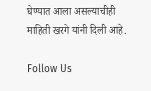घेण्यात आला असल्याचीही माहिती खरगे यांनी दिली आहे.

Follow Us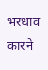भरधाव कारने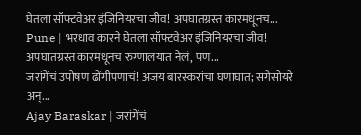घेतला सॉफ्टवेअर इंजिनियरचा जीव! अपघातग्रस्त कारमधूनच...
Pune | भरधाव कारने घेतला सॉफ्टवेअर इंजिनियरचा जीव! अपघातग्रस्त कारमधूनच रुग्णालयात नेलं, पण...
जरांगेंचं उपोषण ढोंगीपणाचं! अजय बारस्करांचा घणाघात; सगेसोयरे अन्...
Ajay Baraskar | जरांगेंचं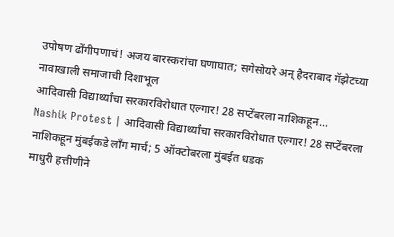उपोषण ढोंगीपणाचं! अजय बारस्करांचा घणाघात; सगेसोयरे अन् हैदराबाद गॅझेटच्या नावाखाली समाजाची दिशाभूल
आदिवासी विद्यार्थ्यांचा सरकारविरोधात एल्गार! 28 सप्टेंबरला नाशिकहून...
Nashik Protest | आदिवासी विद्यार्थ्यांचा सरकारविरोधात एल्गार! 28 सप्टेंबरला नाशिकहून मुंबईकडे लॉंग मार्च; 5 ऑक्टोबरला मुंबईत धडक
माधुरी हत्तीणीने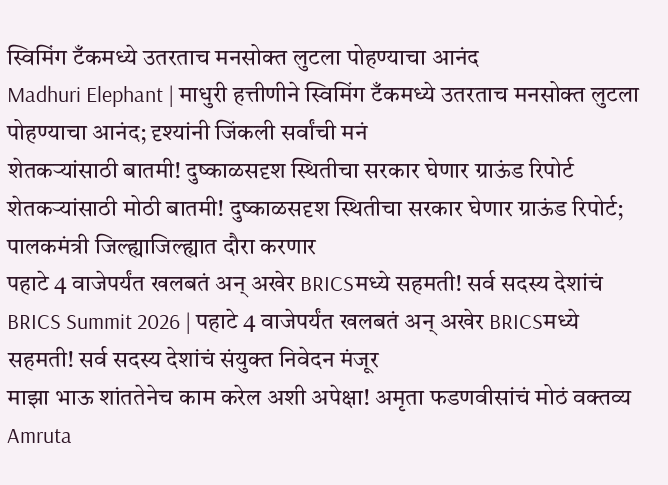स्विमिंग टँकमध्ये उतरताच मनसोक्त लुटला पोहण्याचा आनंद
Madhuri Elephant | माधुरी हत्तीणीने स्विमिंग टँकमध्ये उतरताच मनसोक्त लुटला पोहण्याचा आनंद; दृश्यांनी जिंकली सर्वांची मनं
शेतकऱ्यांसाठी बातमी! दुष्काळसदृश स्थितीचा सरकार घेणार ग्राऊंड रिपोर्ट
शेतकऱ्यांसाठी मोठी बातमी! दुष्काळसदृश स्थितीचा सरकार घेणार ग्राऊंड रिपोर्ट; पालकमंत्री जिल्ह्याजिल्ह्यात दौरा करणार
पहाटे 4 वाजेपर्यंत खलबतं अन् अखेर BRICSमध्ये सहमती! सर्व सदस्य देशांचं
BRICS Summit 2026 | पहाटे 4 वाजेपर्यंत खलबतं अन् अखेर BRICSमध्ये सहमती! सर्व सदस्य देशांचं संयुक्त निवेदन मंजूर
माझा भाऊ शांततेनेच काम करेल अशी अपेक्षा! अमृता फडणवीसांचं मोठं वक्तव्य
Amruta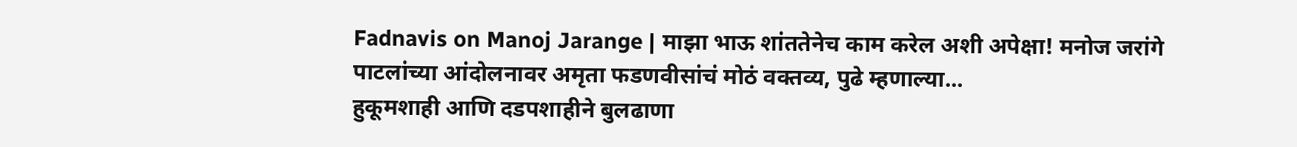Fadnavis on Manoj Jarange | माझा भाऊ शांततेनेच काम करेल अशी अपेक्षा! मनोज जरांगे पाटलांच्या आंदोलनावर अमृता फडणवीसांचं मोठं वक्तव्य, पुढे म्हणाल्या...
हुकूमशाही आणि दडपशाहीने बुलढाणा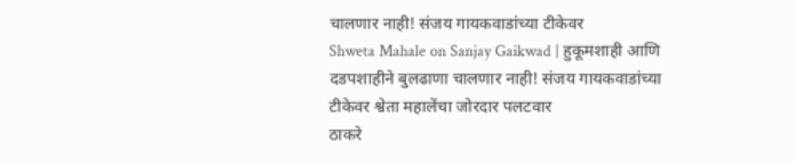चालणार नाही! संजय गायकवाडांच्या टीकेवर
Shweta Mahale on Sanjay Gaikwad | हुकूमशाही आणि दडपशाहीने बुलढाणा चालणार नाही! संजय गायकवाडांच्या टीकेवर श्वेता महालेंचा जोरदार पलटवार
ठाकरे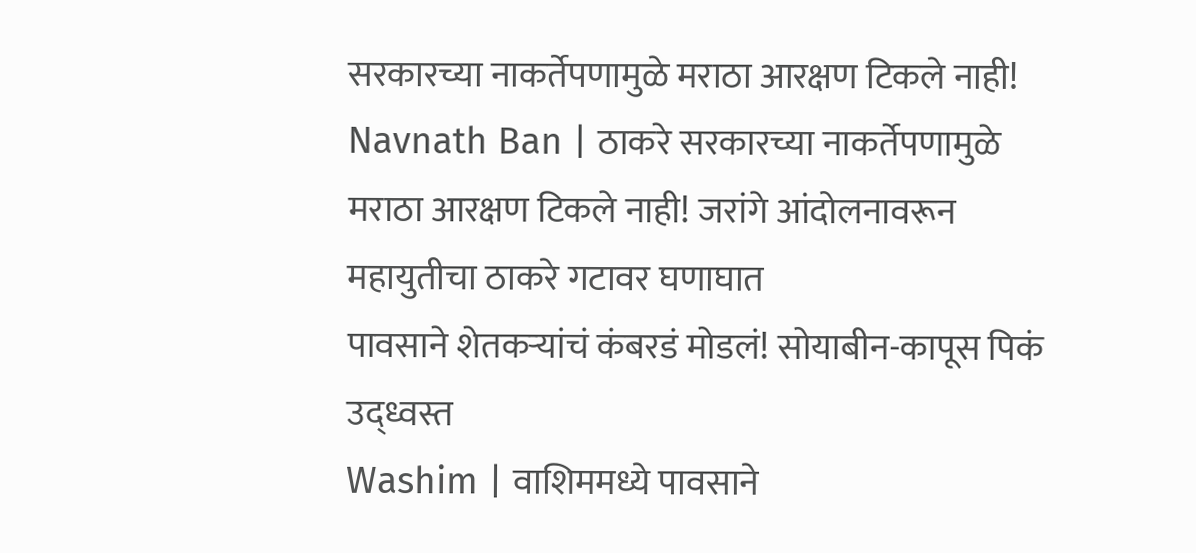सरकारच्या नाकर्तेपणामुळे मराठा आरक्षण टिकले नाही!
Navnath Ban | ठाकरे सरकारच्या नाकर्तेपणामुळे मराठा आरक्षण टिकले नाही! जरांगे आंदोलनावरून महायुतीचा ठाकरे गटावर घणाघात
पावसाने शेतकऱ्यांचं कंबरडं मोडलं! सोयाबीन-कापूस पिकं उद्ध्वस्त
Washim | वाशिममध्ये पावसाने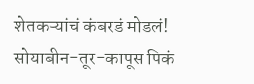शेतकऱ्यांचं कंबरडं मोडलं! सोयाबीन-तूर-कापूस पिकं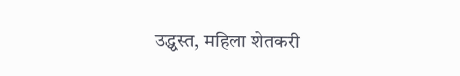उद्ध्वस्त, महिला शेतकरी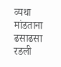व्यथा मांडताना ढसाढसा रडली